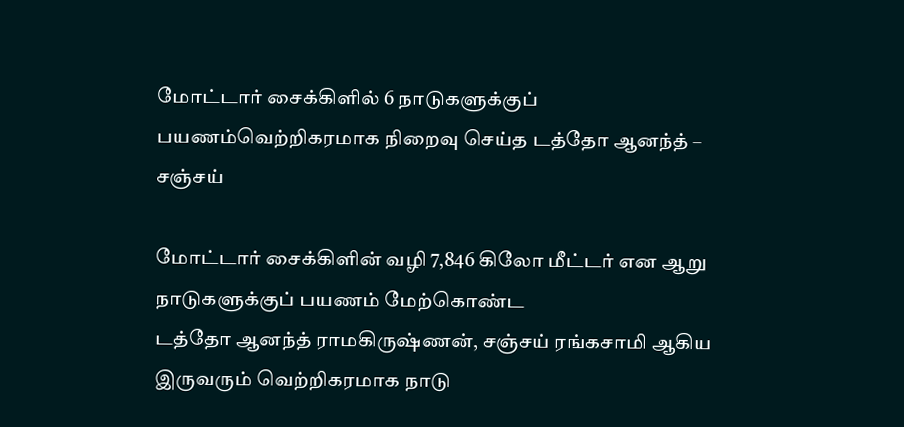மோட்டார்‌ சைக்கிளில்‌ 6 நாடுகளுக்குப்‌ பயணம்‌வெற்றிகரமாக நிறைவு செய்த டத்தோ ஆனந்த்‌ – சஞ்சய்‌

மோட்டார்‌ சைக்கிளின்‌ வழி 7,846 கிலோ மீட்டர்‌ என ஆறு நாடுகளுக்குப்‌ பயணம்‌ மேற்கொண்ட
டத்தோ ஆனந்த்‌ ராமகிருஷ்ணன்‌, சஞ்சய்‌ ரங்கசாமி ஆகிய இருவரும்‌ வெற்றிகரமாக நாடு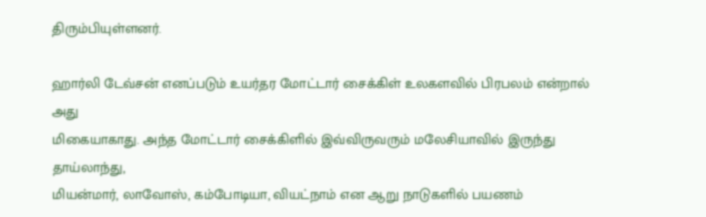திரும்பியுள்ளனர்‌.

ஹார்லி டேவ்சன்‌ எனப்படும்‌ உயர்தர மோட்டார்‌ சைக்கிள்‌ உலகளவில்‌ பிரபலம்‌ என்றால்‌ அது
மிகையாகாது. அந்த மோட்டார்‌ சைக்கிளில்‌ இவ்விருவரும்‌ மலேசியாவில்‌ இருந்து தாய்லாந்து,
மியன்மார்‌, லாவோஸ்‌, கம்போடியா, வியட்நாம்‌ என ஆறு நாடுகளில்‌ பயணம்‌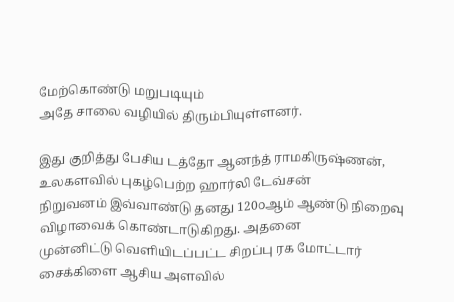மேற்கொண்டு மறுபடியும்‌
அதே சாலை வழியில்‌ திரும்பியுள்ளனர்‌.

இது குறித்து பேசிய டத்தோ ஆனந்த்‌ ராமகிருஷ்ணன்‌, உலகளவில்‌ புகழ்பெற்ற ஹார்லி டேவ்சன்‌
நிறுவனம்‌ இவ்வாண்டு தனது 120௦ஆம்‌ ஆண்டு நிறைவு விழாவைக்‌ கொண்டாடுகிறது. அதனை
முன்னிட்டு வெளியிடப்பட்ட சிறப்பு ரக மோட்டார்‌ சைக்கிளை ஆசிய அளவில்‌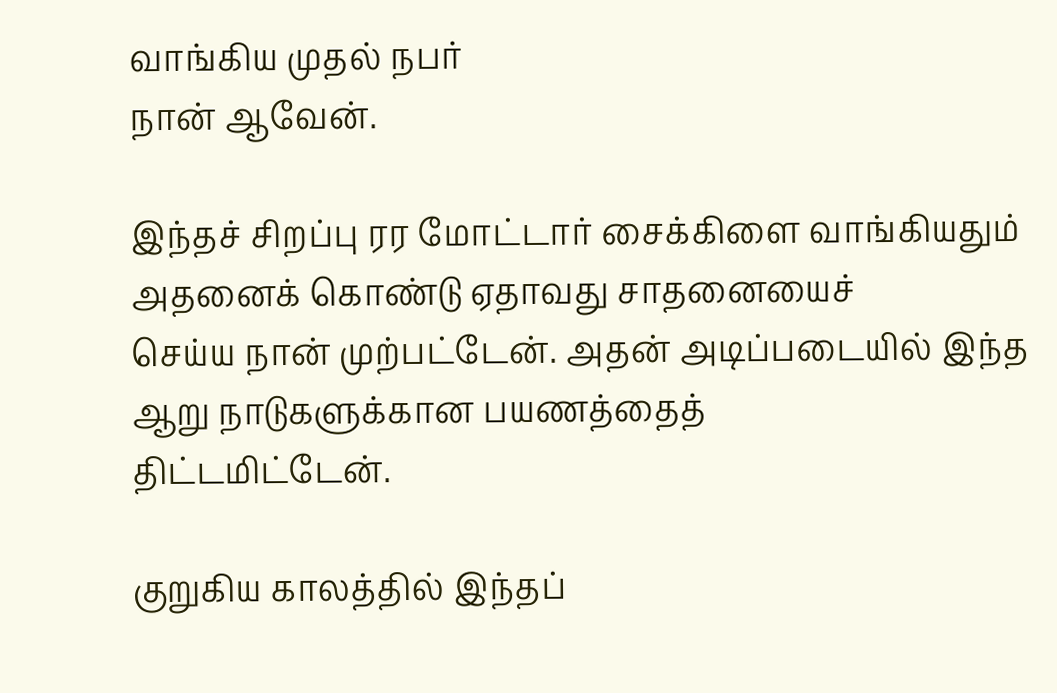வாங்கிய முதல்‌ நபர்‌
நான்‌ ஆவேன்‌.

இந்தச்‌ சிறப்பு ரர மோட்டார்‌ சைக்கிளை வாங்கியதும்‌ அதனைக்‌ கொண்டு ஏதாவது சாதனையைச்‌
செய்ய நான்‌ முற்பட்டேன்‌. அதன்‌ அடிப்படையில்‌ இந்த ஆறு நாடுகளுக்கான பயணத்தைத்‌
திட்டமிட்டேன்‌.

குறுகிய காலத்தில்‌ இந்தப்‌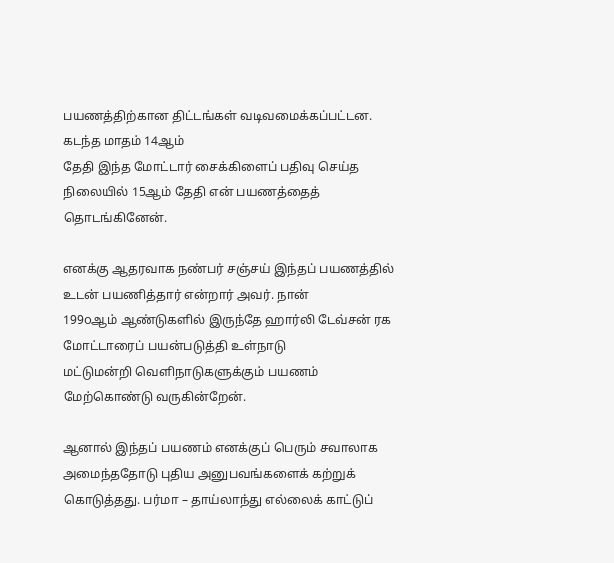பயணத்திற்கான திட்டங்கள்‌ வடிவமைக்கப்பட்டன. கடந்த மாதம்‌ 14ஆம்‌
தேதி இந்த மோட்டார்‌ சைக்கிளைப்‌ பதிவு செய்த நிலையில்‌ 15ஆம்‌ தேதி என்‌ பயணத்தைத்‌
தொடங்கினேன்‌.

எனக்கு ஆதரவாக நண்பர்‌ சஞ்சய்‌ இந்தப்‌ பயணத்தில்‌ உடன்‌ பயணித்தார்‌ என்றார்‌ அவர்‌. நான்‌
199௦ஆம்‌ ஆண்டுகளில்‌ இருந்தே ஹார்லி டேவ்சன்‌ ரக மோட்டாரைப்‌ பயன்படுத்தி உள்நாடு
மட்டுமன்றி வெளிநாடுகளுக்கும்‌ பயணம்‌ மேற்கொண்டு வருகின்றேன்‌.

ஆனால்‌ இந்தப்‌ பயணம்‌ எனக்குப்‌ பெரும்‌ சவாலாக அமைந்ததோடு புதிய அனுபவங்களைக்‌ கற்றுக்‌
கொடுத்தது. பர்மா – தாய்லாந்து எல்லைக்‌ காட்டுப்‌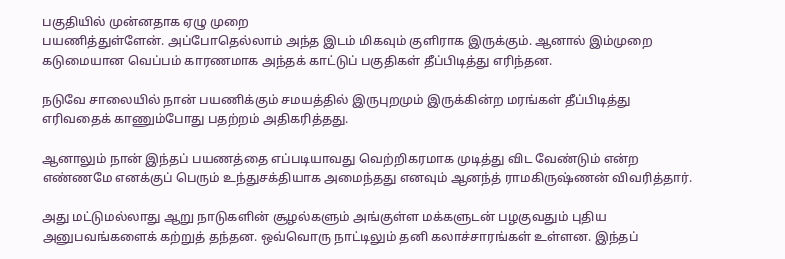பகுதியில்‌ முன்னதாக ஏழு முறை
பயணித்துள்ளேன்‌. அப்போதெல்லாம்‌ அந்த இடம்‌ மிகவும்‌ குளிராக இருக்கும்‌. ஆனால்‌ இம்முறை
கடுமையான வெப்பம்‌ காரணமாக அந்தக்‌ காட்டுப்‌ பகுதிகள்‌ தீப்பிடித்து எரிந்தன.

நடுவே சாலையில்‌ நான்‌ பயணிக்கும்‌ சமயத்தில்‌ இருபுறமும்‌ இருக்கின்ற மரங்கள்‌ தீப்பிடித்து
எரிவதைக்‌ காணும்போது பதற்றம்‌ அதிகரித்தது.

ஆனாலும்‌ நான்‌ இந்தப்‌ பயணத்தை எப்படியாவது வெற்றிகரமாக முடித்து விட வேண்டும்‌ என்ற
எண்ணமே எனக்குப்‌ பெரும்‌ உந்துசக்தியாக அமைந்தது எனவும்‌ ஆனந்த்‌ ராமகிருஷ்ணன்‌ விவரித்தார்‌.

அது மட்டுமல்லாது ஆறு நாடுகளின்‌ சூழல்களும்‌ அங்குள்ள மக்களுடன்‌ பழகுவதும்‌ புதிய
அனுபவங்களைக்‌ கற்றுத்‌ தந்தன. ஒவ்வொரு நாட்டிலும்‌ தனி கலாச்சாரங்கள்‌ உள்ளன. இந்தப்‌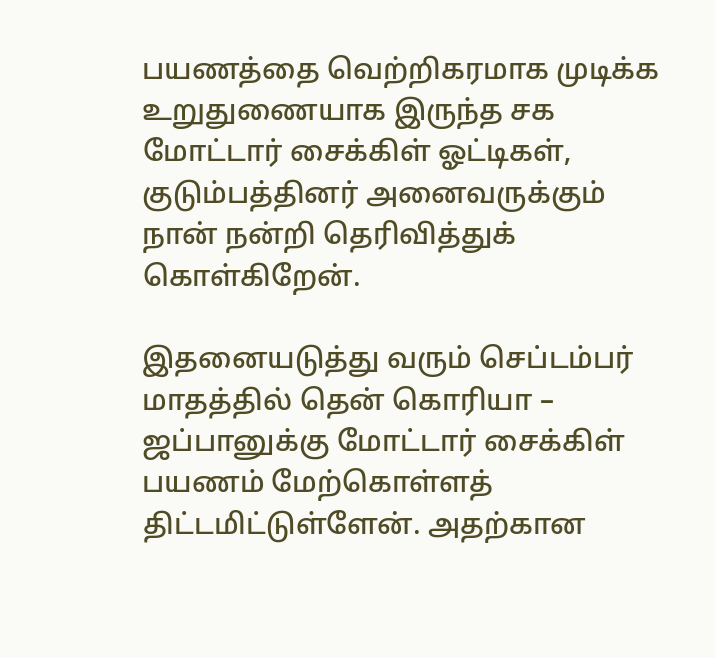பயணத்தை வெற்றிகரமாக முடிக்க உறுதுணையாக இருந்த சக மோட்டார்‌ சைக்கிள்‌ ஓட்டிகள்‌,
குடும்பத்தினர்‌ அனைவருக்கும்‌ நான்‌ நன்றி தெரிவித்துக்‌ கொள்கிறேன்‌.

இதனையடுத்து வரும்‌ செப்டம்பர்‌ மாதத்தில்‌ தென்‌ கொரியா – ஜப்பானுக்கு மோட்டார்‌ சைக்கிள்‌
பயணம்‌ மேற்கொள்ளத்‌ திட்டமிட்டுள்ளேன்‌. அதற்கான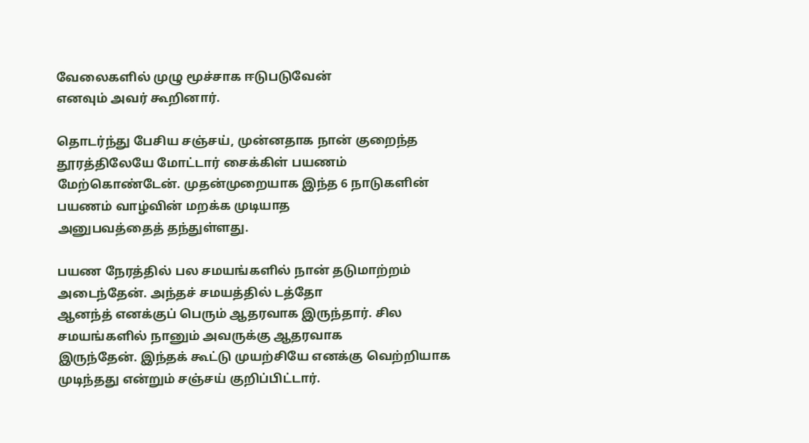வேலைகளில்‌ முழு மூச்சாக ஈடுபடுவேன்‌
எனவும்‌ அவர்‌ கூறினார்‌.

தொடர்ந்து பேசிய சஞ்சய்‌, முன்னதாக நான்‌ குறைந்த தூரத்திலேயே மோட்டார்‌ சைக்கிள்‌ பயணம்‌
மேற்கொண்டேன்‌. முதன்முறையாக இந்த 6 நாடுகளின்‌ பயணம்‌ வாழ்வின்‌ மறக்க முடியாத
அனுபவத்தைத்‌ தந்துள்ளது.

பயண நேரத்தில்‌ பல சமயங்களில்‌ நான்‌ தடுமாற்றம்‌ அடைந்தேன்‌. அந்தச்‌ சமயத்தில்‌ டத்தோ
ஆனந்த்‌ எனக்குப்‌ பெரும்‌ ஆதரவாக இருந்தார்‌. சில சமயங்களில்‌ நானும்‌ அவருக்கு ஆதரவாக
இருந்தேன்‌. இந்தக்‌ கூட்டு முயற்சியே எனக்கு வெற்றியாக முடிந்தது என்றும்‌ சஞ்சய்‌ குறிப்பிட்டார்‌.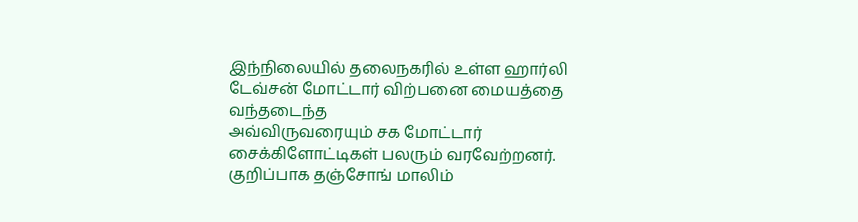இந்நிலையில்‌ தலைநகரில்‌ உள்ள ஹார்லி டேவ்சன்‌ மோட்டார்‌ விற்பனை மையத்தை வந்தடைந்த
அவ்விருவரையும்‌ சக மோட்டார்‌ சைக்கிளோட்டிகள்‌ பலரும்‌ வரவேற்றனர்‌. குறிப்பாக தஞ்சோங்‌ மாலிம்‌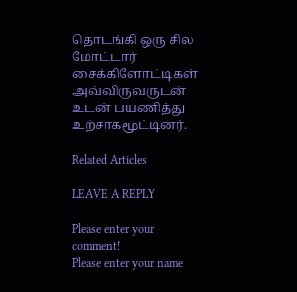தொடங்கி ஒரு சில மோட்டார்‌ சைக்கிளோட்டிகள்‌ அவ்விருவருடன்‌ உடன்‌ பயணித்து உற்சாகமூட்டினர்‌.

Related Articles

LEAVE A REPLY

Please enter your comment!
Please enter your name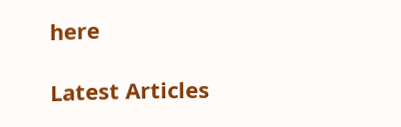here

Latest Articles